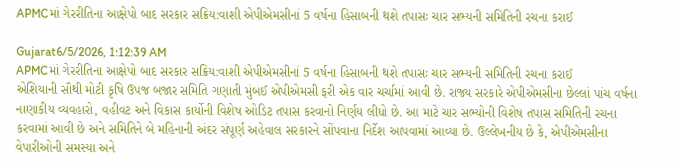APMCમાં ગેરરીતિના આક્ષેપો બાદ સરકાર સક્રિય:વાશી એપીએમસીનાં 5 વર્ષના હિસાબની થશે તપાસઃ ચાર સભ્યની સમિતિની રચના કરાઈ

Gujarat6/5/2026, 1:12:39 AM
APMCમાં ગેરરીતિના આક્ષેપો બાદ સરકાર સક્રિય:વાશી એપીએમસીનાં 5 વર્ષના હિસાબની થશે તપાસઃ ચાર સભ્યની સમિતિની રચના કરાઈ
એશિયાની સૌથી મોટી કૃષિ ઉપજ બજાર સમિતિ ગણાતી મુંબઈ એપીએમસી ફરી એક વાર ચર્ચામાં આવી છે. રાજ્ય સરકારે એપીએમસીના છેલ્લાં પાંચ વર્ષના નાણાકીય વ્યવહારો, વહીવટ અને વિકાસ કાર્યોની વિશેષ ઓડિટ તપાસ કરવાનો નિર્ણય લીધો છે. આ માટે ચાર સભ્યોની વિશેષ તપાસ સમિતિની રચના કરવામાં આવી છે અને સમિતિને બે મહિનાની અંદર સંપૂર્ણ અહેવાલ સરકારને સોંપવાના નિર્દેશ આપવામાં આવ્યા છે. ઉલ્લેખનીય છે કે, એપીએમસીના વેપારીઓની સમસ્યા અને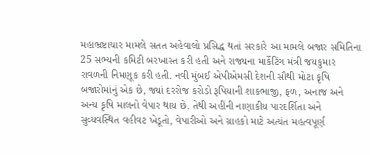મહાભ્રષ્ટાચાર મામલે સતત અહેવાલો પ્રસિદ્ધ થતાં સરકારે આ મામલે બજાર સમિતિના 25 સભ્યની કમિટી બરખાસ્ત કરી હતી અને રાજ્યના માર્કેટિંગ મંત્રી જયકુમાર રાવળની નિમણૂક કરી હતી. નવી મુંબઈ એપીએમસી દેશની સૌથી મોટા કૃષિ બજારોમાંનું એક છે, જ્યાં દરરોજ કરોડો રૂપિયાની શાકભાજી, ફળ, અનાજ અને અન્ય કૃષિ માલનો વેપાર થાય છે. તેથી અહીંની નાણાકીય પારદર્શિતા અને સુવ્યવસ્થિત વહીવટ ખેડૂતો, વેપારીઓ અને ગ્રાહકો માટે અત્યંત મહત્વપૂર્ણ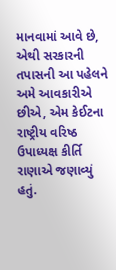માનવામાં આવે છે, એથી સરકારની તપાસની આ પહેલને અમે આવકારીએ છીએ, એમ કેઈટના રાષ્ટ્રીય વરિષ્ઠ ઉપાધ્યક્ષ કીર્તિ રાણાએ જણાવ્યું હતું.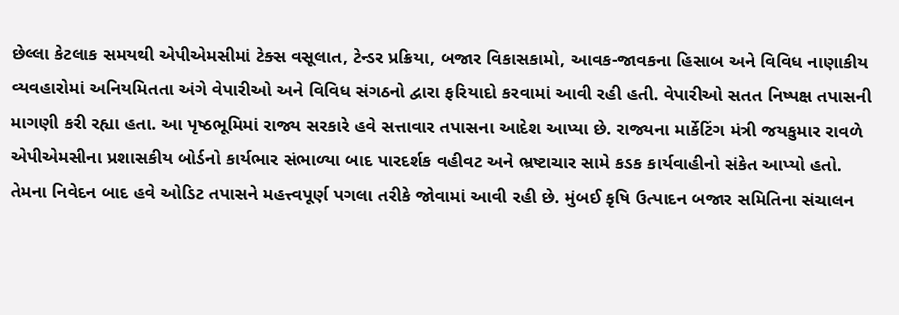છેલ્લા કેટલાક સમયથી એપીએમસીમાં ટેક્સ વસૂલાત, ટેન્ડર પ્રક્રિયા, બજાર વિકાસકામો, આવક-જાવકના હિસાબ અને વિવિધ નાણાકીય વ્યવહારોમાં અનિયમિતતા અંગે વેપારીઓ અને વિવિધ સંગઠનો દ્વારા ફરિયાદો કરવામાં આવી રહી હતી. વેપારીઓ સતત નિષ્પક્ષ તપાસની માગણી કરી રહ્યા હતા. આ પૃષ્ઠભૂમિમાં રાજ્ય સરકારે હવે સત્તાવાર તપાસના આદેશ આપ્યા છે. રાજ્યના માર્કેટિંગ મંત્રી જયકુમાર રાવળે એપીએમસીના પ્રશાસકીય બોર્ડનો કાર્યભાર સંભાળ્યા બાદ પારદર્શક વહીવટ અને ભ્રષ્ટાચાર સામે કડક કાર્યવાહીનો સંકેત આપ્યો હતો. તેમના નિવેદન બાદ હવે ઓડિટ તપાસને મહત્ત્વપૂર્ણ પગલા તરીકે જોવામાં આવી રહી છે. મુંબઈ કૃષિ ઉત્પાદન બજાર સમિતિના સંચાલન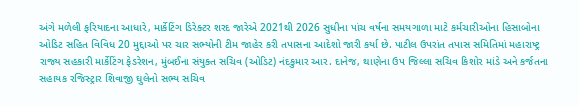અંગે મળેલી ફરિયાદના આધારે, માર્કેટિંગ ડિરેક્ટર શરદ જારેએ 2021થી 2026 સુધીના પાંચ વર્ષના સમયગાળા માટે કર્મચારીઓના હિસાબોના ઓડિટ સહિત વિવિધ 20 મુદ્દાઓ પર ચાર સભ્યોની ટીમ જાહેર કરી તપાસના આદેશો જારી કર્યા છે. પાટીલ ઉપરાંત તપાસ સમિતિમાં મહારાષ્ટ્ર રાજ્ય સહકારી માર્કેટિંગ ફેડરેશન, મુંબઈના સંયુક્ત સચિવ (ઓડિટ) નંદકુમાર આર. દાનેજ, થાણેના ઉપ જિલ્લા સચિવ કિશોર માંડે અને કર્જતના સહાયક રજિસ્ટ્રાર શિવાજી ઘુલેનો સભ્ય સચિવ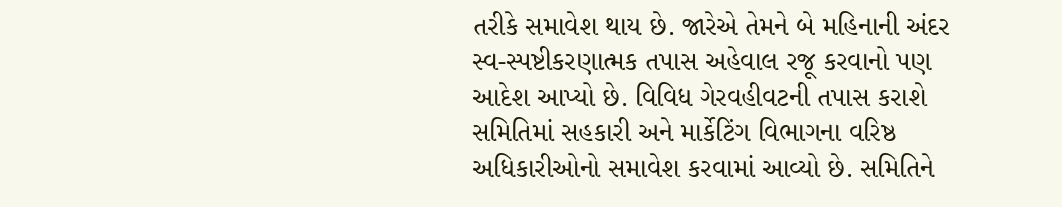તરીકે સમાવેશ થાય છે. જારેએ તેમને બે મહિનાની અંદર સ્વ-સ્પષ્ટીકરણાત્મક તપાસ અહેવાલ રજૂ કરવાનો પણ આદેશ આપ્યો છે. વિવિધ ગેરવહીવટની તપાસ કરાશે સમિતિમાં સહકારી અને માર્કેટિંગ વિભાગના વરિષ્ઠ અધિકારીઓનો સમાવેશ કરવામાં આવ્યો છે. સમિતિને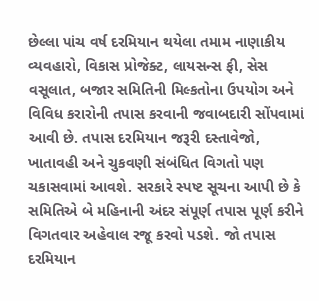છેલ્લા પાંચ વર્ષ દરમિયાન થયેલા તમામ નાણાકીય વ્યવહારો, વિકાસ પ્રોજેક્ટ, લાયસન્સ ફી, સેસ વસૂલાત, બજાર સમિતિની મિલ્કતોના ઉપયોગ અને વિવિધ કરારોની તપાસ કરવાની જવાબદારી સોંપવામાં આવી છે. તપાસ દરમિયાન જરૂરી દસ્તાવેજો, ખાતાવહી અને ચુકવણી સંબંધિત વિગતો પણ ચકાસવામાં આવશે. સરકારે સ્પષ્ટ સૂચના આપી છે કે સમિતિએ બે મહિનાની અંદર સંપૂર્ણ તપાસ પૂર્ણ કરીને વિગતવાર અહેવાલ રજૂ કરવો પડશે. જો તપાસ દરમિયાન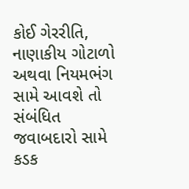કોઈ ગેરરીતિ, નાણાકીય ગોટાળો અથવા નિયમભંગ સામે આવશે તો સંબંધિત જવાબદારો સામે કડક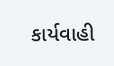કાર્યવાહી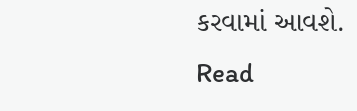કરવામાં આવશે.
Read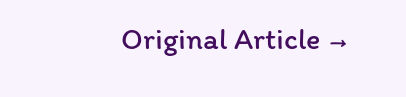Original Article →